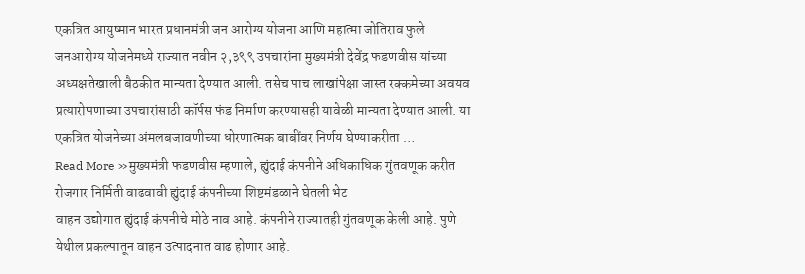एकत्रित आयुष्मान भारत प्रधानमंत्री जन आरोग्य योजना आणि महात्मा जोतिराव फुले जनआरोग्य योजनेमध्ये राज्यात नवीन २,३९९ उपचारांना मुख्यमंत्री देवेंद्र फडणवीस यांच्या अध्यक्षतेखाली बैठकीत मान्यता देण्यात आली. तसेच पाच लाखांपेक्षा जास्त रक्कमेच्या अवयव प्रत्यारोपणाच्या उपचारांसाठी कॉर्पस फंड निर्माण करण्यासही यावेळी मान्यता देण्यात आली. या एकत्रित योजनेच्या अंमलबजावणीच्या धोरणात्मक बाबींवर निर्णय घेण्याकरीता …
Read More »मुख्यमंत्री फडणवीस म्हणाले, ह्युंदाई कंपनीने अधिकाधिक गुंतवणूक करीत रोजगार निर्मिती वाढवावी ह्युंदाई कंपनीच्या शिष्टमंडळाने घेतली भेट
वाहन उद्योगात ह्युंदाई कंपनीचे मोठे नाव आहे. कंपनीने राज्यातही गुंतवणूक केली आहे. पुणे येथील प्रकल्पातून वाहन उत्पादनात वाढ होणार आहे.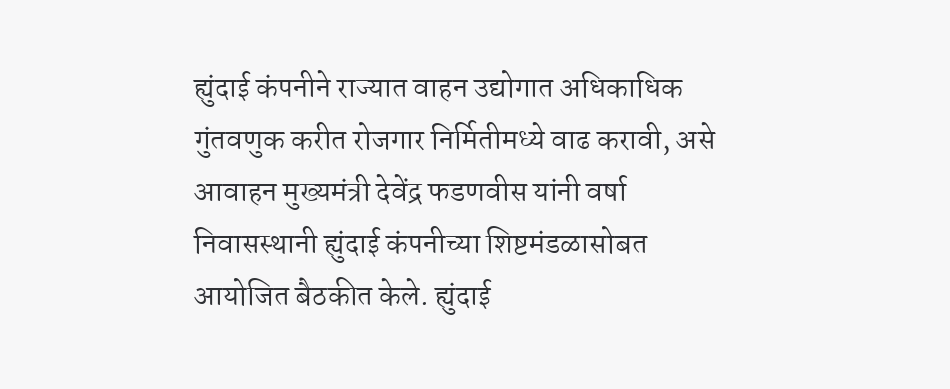ह्युंदाई कंपनीने राज्यात वाहन उद्योगात अधिकाधिक गुंतवणुक करीत रोजगार निर्मितीमध्ये वाढ करावी, असे आवाहन मुख्यमंत्री देवेंद्र फडणवीस यांनी वर्षा निवासस्थानी ह्युंदाई कंपनीच्या शिष्टमंडळासोबत आयोजित बैठकीत केले. ह्युंदाई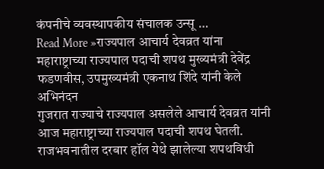कंपनीचे व्यवस्थापकीय संचालक उन्सू …
Read More »राज्यपाल आचार्य देवव्रत यांना महाराष्ट्राच्या राज्यपाल पदाची शपथ मुख्यमंत्री देवेंद्र फडणवीस, उपमुख्यमंत्री एकनाथ शिंदे यांनी केले अभिनंदन
गुजरात राज्याचे राज्यपाल असलेले आचार्य देवव्रत यांनी आज महाराष्ट्राच्या राज्यपाल पदाची शपथ घेतली. राजभवनातील दरबार हॉल येथे झालेल्या शपथविधी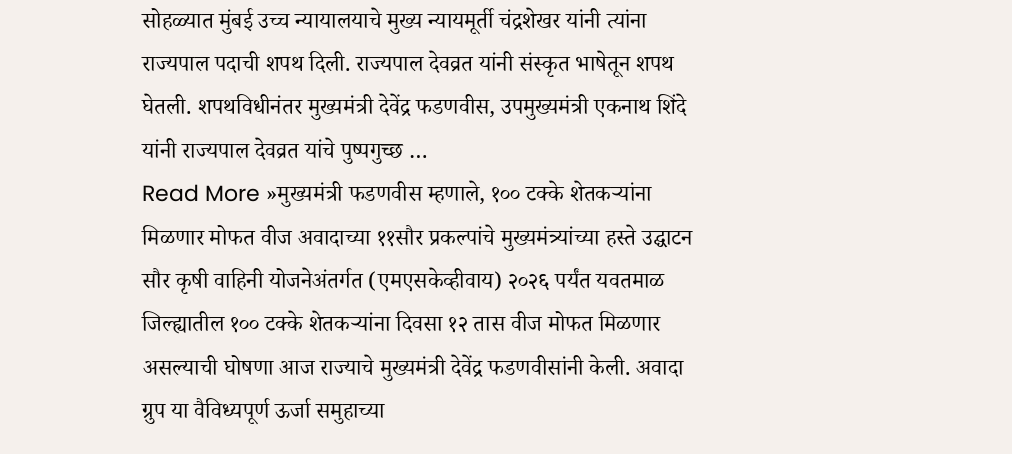सोहळ्यात मुंबई उच्च न्यायालयाचे मुख्य न्यायमूर्ती चंद्रशेखर यांनी त्यांना राज्यपाल पदाची शपथ दिली. राज्यपाल देवव्रत यांनी संस्कृत भाषेतून शपथ घेतली. शपथविधीनंतर मुख्यमंत्री देवेंद्र फडणवीस, उपमुख्यमंत्री एकनाथ शिंदे यांनी राज्यपाल देवव्रत यांचे पुष्पगुच्छ …
Read More »मुख्यमंत्री फडणवीस म्हणाले, १०० टक्के शेतकऱ्यांना मिळणार मोफत वीज अवादाच्या ११सौर प्रकल्पांचे मुख्यमंत्र्यांच्या हस्ते उद्घाटन
सौर कृषी वाहिनी योजनेअंतर्गत (एमएसकेव्हीवाय) २०२६ पर्यंत यवतमाळ जिल्ह्यातील १०० टक्के शेतकऱ्यांना दिवसा १२ तास वीज मोफत मिळणार असल्याची घोषणा आज राज्याचे मुख्यमंत्री देवेंद्र फडणवीसांनी केली. अवादा ग्रुप या वैविध्यपूर्ण ऊर्जा समुहाच्या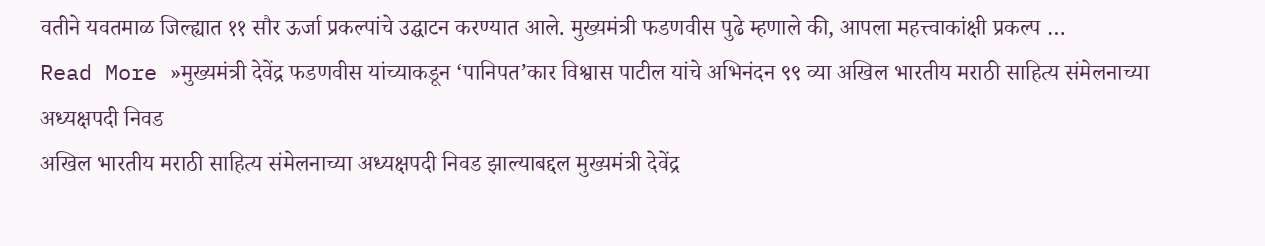वतीने यवतमाळ जिल्ह्यात ११ सौर ऊर्जा प्रकल्पांचे उद्घाटन करण्यात आले. मुख्यमंत्री फडणवीस पुढे म्हणाले की, आपला महत्त्वाकांक्षी प्रकल्प …
Read More »मुख्यमंत्री देवेंद्र फडणवीस यांच्याकडून ‘पानिपत’कार विश्वास पाटील यांचे अभिनंदन ९९ व्या अखिल भारतीय मराठी साहित्य संमेलनाच्या अध्यक्षपदी निवड
अखिल भारतीय मराठी साहित्य संमेलनाच्या अध्यक्षपदी निवड झाल्याबद्दल मुख्यमंत्री देवेंद्र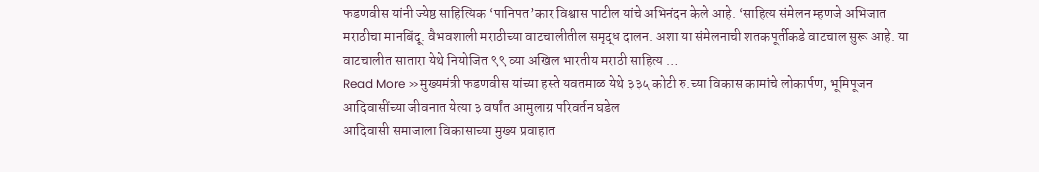फडणवीस यांनी ज्येष्ठ साहित्यिक ‘पानिपत’कार विश्वास पाटील यांचे अभिनंदन केले आहे. ‘साहित्य संमेलन म्हणजे अभिजात मराठीचा मानबिंदू. वैभवशाली मराठीच्या वाटचालीतील समृद्ध दालन. अशा या संमेलनाची शतकपूर्तीकडे वाटचाल सुरू आहे. या वाटचालीत सातारा येथे नियोजित ९९ व्या अखिल भारतीय मराठी साहित्य …
Read More »मुख्यमंत्री फडणवीस यांच्या हस्ते यवतमाळ येथे ३३५ कोटी रु.च्या विकास कामांचे लोकार्पण, भूमिपूजन आदिवासींच्या जीवनात येत्या ३ वर्षांत आमुलाग्र परिवर्तन घडेल
आदिवासी समाजाला विकासाच्या मुख्य प्रवाहात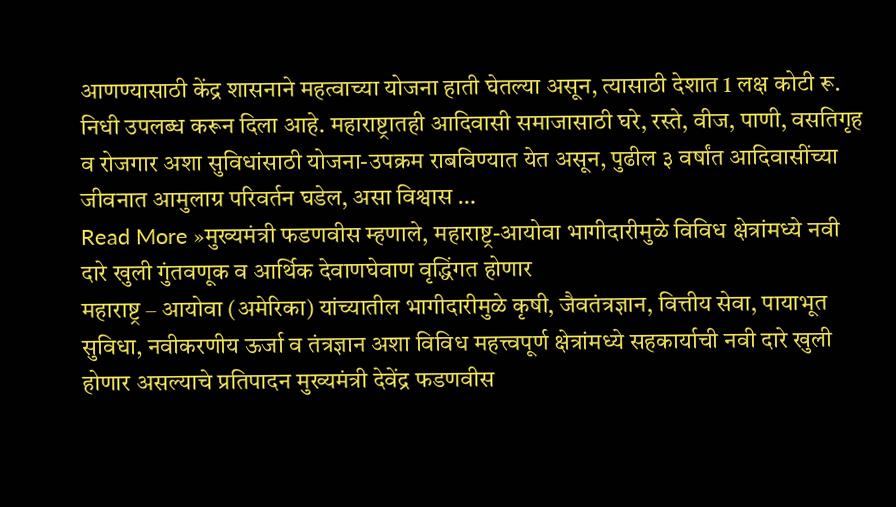आणण्यासाठी केंद्र शासनाने महत्वाच्या योजना हाती घेतल्या असून, त्यासाठी देशात 1 लक्ष कोटी रू. निधी उपलब्ध करून दिला आहे. महाराष्ट्रातही आदिवासी समाजासाठी घरे, रस्ते, वीज, पाणी, वसतिगृह व रोजगार अशा सुविधांसाठी योजना-उपक्रम राबविण्यात येत असून, पुढील ३ वर्षांत आदिवासींच्या जीवनात आमुलाग्र परिवर्तन घडेल, असा विश्वास …
Read More »मुख्यमंत्री फडणवीस म्हणाले, महाराष्ट्र-आयोवा भागीदारीमुळे विविध क्षेत्रांमध्ये नवी दारे खुली गुंतवणूक व आर्थिक देवाणघेवाण वृद्धिंगत होणार
महाराष्ट्र – आयोवा (अमेरिका) यांच्यातील भागीदारीमुळे कृषी, जैवतंत्रज्ञान, वित्तीय सेवा, पायाभूत सुविधा, नवीकरणीय ऊर्जा व तंत्रज्ञान अशा विविध महत्त्वपूर्ण क्षेत्रांमध्ये सहकार्याची नवी दारे खुली होणार असल्याचे प्रतिपादन मुख्यमंत्री देवेंद्र फडणवीस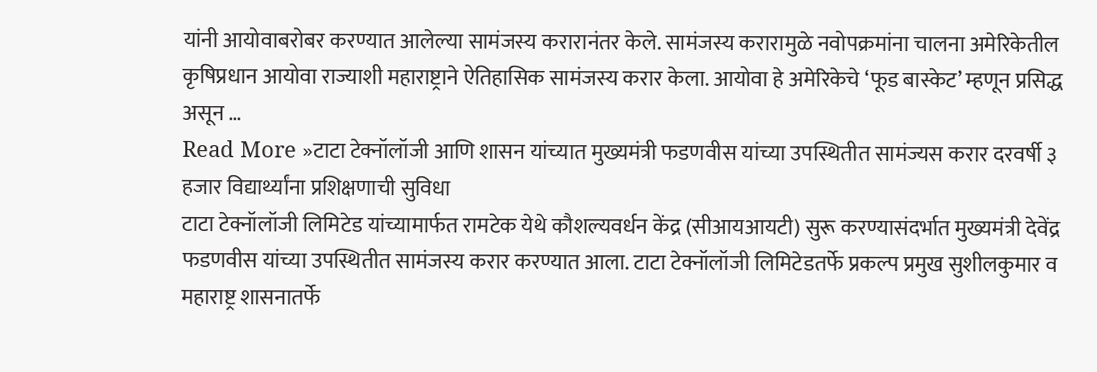यांनी आयोवाबरोबर करण्यात आलेल्या सामंजस्य करारानंतर केले. सामंजस्य करारामुळे नवोपक्रमांना चालना अमेरिकेतील कृषिप्रधान आयोवा राज्याशी महाराष्ट्राने ऐतिहासिक सामंजस्य करार केला. आयोवा हे अमेरिकेचे ‘फूड बास्केट’ म्हणून प्रसिद्ध असून …
Read More »टाटा टेक्नॉलॉजी आणि शासन यांच्यात मुख्यमंत्री फडणवीस यांच्या उपस्थितीत सामंज्यस करार दरवर्षी ३ हजार विद्यार्थ्यांना प्रशिक्षणाची सुविधा
टाटा टेक्नॉलॉजी लिमिटेड यांच्यामार्फत रामटेक येथे कौशल्यवर्धन केंद्र (सीआयआयटी) सुरू करण्यासंदर्भात मुख्यमंत्री देवेंद्र फडणवीस यांच्या उपस्थितीत सामंजस्य करार करण्यात आला. टाटा टेक्नॉलॉजी लिमिटेडतर्फे प्रकल्प प्रमुख सुशीलकुमार व महाराष्ट्र शासनातर्फे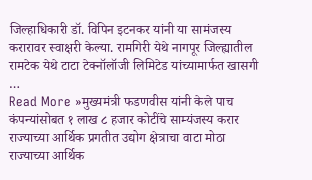जिल्हाधिकारी डॉ. विपिन इटनकर यांनी या सामंजस्य करारावर स्वाक्षरी केल्या. रामगिरी येथे नागपूर जिल्ह्यातील रामटेक येथे टाटा टेक्नॉलॉजी लिमिटेड यांच्यामार्फत खासगी …
Read More »मुख्यमंत्री फडणवीस यांनी केले पाच कंपन्यांसोबत १ लाख ८ हजार कोटींचे साम्यंजस्य करार राज्याच्या आर्थिक प्रगतीत उद्योग क्षेत्राचा वाटा मोठा
राज्याच्या आर्थिक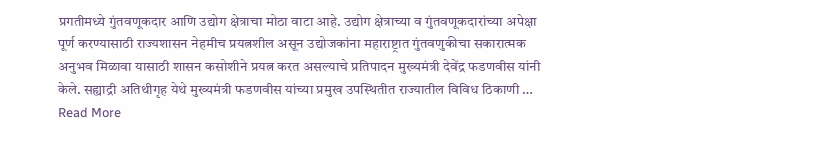प्रगतीमध्ये गुंतवणूकदार आणि उद्योग क्षेत्राचा मोठा वाटा आहे. उद्योग क्षेत्राच्या व गुंतवणूकदारांच्या अपेक्षा पूर्ण करण्यासाठी राज्यशासन नेहमीच प्रयत्नशील असून उद्योजकांना महाराष्ट्रात गुंतवणुकीचा सकारात्मक अनुभव मिळावा यासाठी शासन कसोशीने प्रयत्न करत असल्याचे प्रतिपादन मुख्यमंत्री देवेंद्र फडणवीस यांनी केले. सह्याद्री अतिथीगृह येथे मुख्यमंत्री फडणवीस यांच्या प्रमुख उपस्थितीत राज्यातील विविध ठिकाणी …
Read More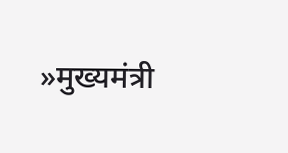»मुख्यमंत्री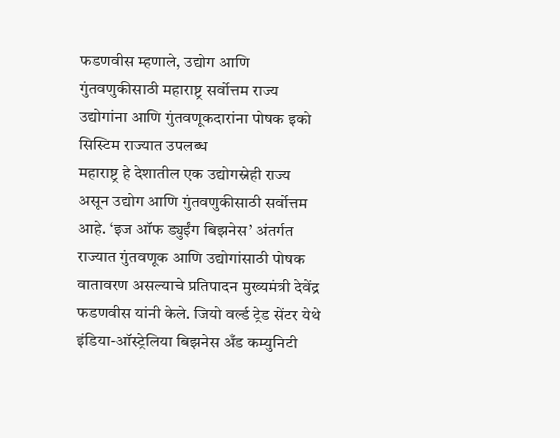फडणवीस म्हणाले, उद्योग आणि गुंतवणुकीसाठी महाराष्ट्र सर्वोत्तम राज्य उद्योगांना आणि गुंतवणूकदारांना पोषक इको सिस्टिम राज्यात उपलब्ध
महाराष्ट्र हे देशातील एक उद्योगस्नेही राज्य असून उद्योग आणि गुंतवणुकीसाठी सर्वोत्तम आहे. ‘इज ऑफ ड्युईंग बिझनेस’ अंतर्गत राज्यात गुंतवणूक आणि उद्योगांसाठी पोषक वातावरण असल्याचे प्रतिपादन मुख्यमंत्री देवेंद्र फडणवीस यांनी केले. जियो वर्ल्ड ट्रेड सेंटर येथे इंडिया-ऑस्ट्रेलिया बिझनेस अँड कम्युनिटी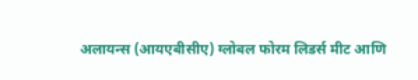अलायन्स (आयएबीसीए) ग्लोबल फोरम लिडर्स मीट आणि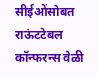सीईओंसोबत राऊंटटेबल कॉन्फरन्स वेळी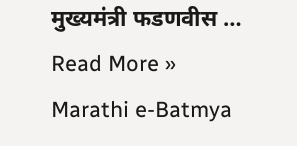मुख्यमंत्री फडणवीस …
Read More »
Marathi e-Batmya